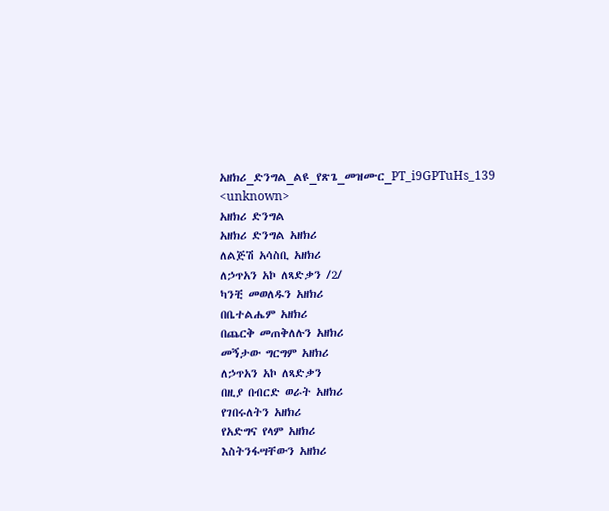አዘክሪ_ድንግል_ልዩ_የጽጌ_መዝሙር_PT_i9GPTuHs_139
<unknown>
አዘክሪ ድንግል
አዘክሪ ድንግል አዘክሪ
ለልጅሽ አሳስቢ አዘክሪ
ለኃጥአን አኮ ለጻድቃን /2/
ካንቺ መወለዱን አዘክሪ
በቤተልሔም አዘክሪ
በጨርቅ መጠቅለሉን አዘክሪ
መኝታው ግርግም አዘክሪ
ለኃጥአን አኮ ለጻድቃን
በዚያ በብርድ ወራት አዘክሪ
የገበሩለትን አዘክሪ
የአድግና የላም አዘክሪ
እስትንፋሣቸውን አዘክሪ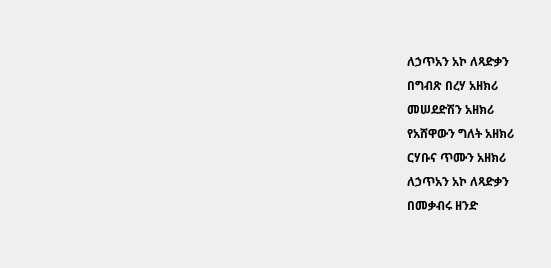ለኃጥአን አኮ ለጻድቃን
በግብጽ በረሃ አዘክሪ
መሠደድሽን አዘክሪ
የአሸዋውን ግለት አዘክሪ
ርሃቡና ጥሙን አዘክሪ
ለኃጥአን አኮ ለጻድቃን
በመቃብሩ ዘንድ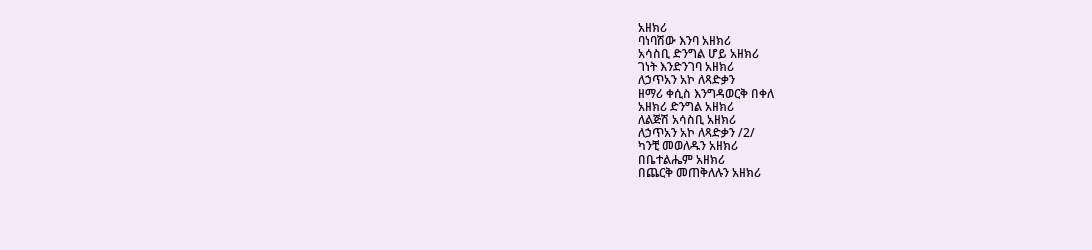አዘክሪ
ባነባሽው እንባ አዘክሪ
አሳስቢ ድንግል ሆይ አዘክሪ
ገነት እንድንገባ አዘክሪ
ለኃጥአን አኮ ለጻድቃን
ዘማሪ ቀሲስ እንግዳወርቅ በቀለ
አዘክሪ ድንግል አዘክሪ
ለልጅሽ አሳስቢ አዘክሪ
ለኃጥአን አኮ ለጻድቃን /2/
ካንቺ መወለዱን አዘክሪ
በቤተልሔም አዘክሪ
በጨርቅ መጠቅለሉን አዘክሪ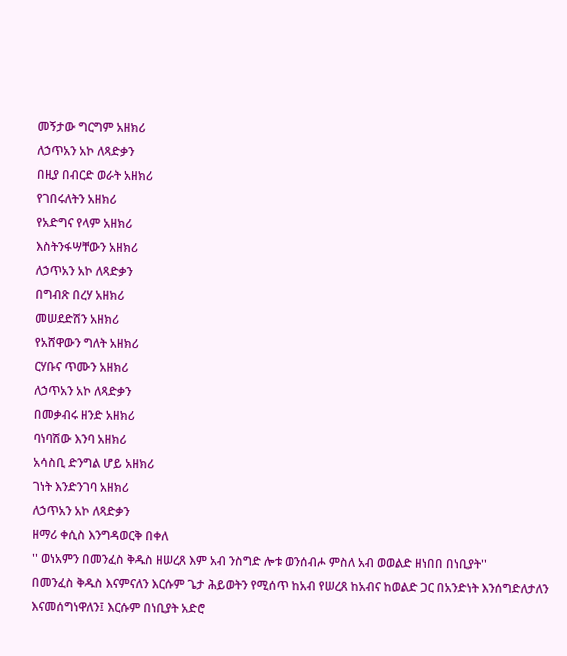መኝታው ግርግም አዘክሪ
ለኃጥአን አኮ ለጻድቃን
በዚያ በብርድ ወራት አዘክሪ
የገበሩለትን አዘክሪ
የአድግና የላም አዘክሪ
እስትንፋሣቸውን አዘክሪ
ለኃጥአን አኮ ለጻድቃን
በግብጽ በረሃ አዘክሪ
መሠደድሽን አዘክሪ
የአሸዋውን ግለት አዘክሪ
ርሃቡና ጥሙን አዘክሪ
ለኃጥአን አኮ ለጻድቃን
በመቃብሩ ዘንድ አዘክሪ
ባነባሽው እንባ አዘክሪ
አሳስቢ ድንግል ሆይ አዘክሪ
ገነት እንድንገባ አዘክሪ
ለኃጥአን አኮ ለጻድቃን
ዘማሪ ቀሲስ እንግዳወርቅ በቀለ
'' ወነአምን በመንፈስ ቅዱስ ዘሠረጸ እም አብ ንስግድ ሎቱ ወንሰብሖ ምስለ አብ ወወልድ ዘነበበ በነቢያት''
በመንፈስ ቅዱስ እናምናለን እርሱም ጌታ ሕይወትን የሚሰጥ ከአብ የሠረጸ ከአብና ከወልድ ጋር በአንድነት እንሰግድለታለን እናመሰግነዋለን፤ እርሱም በነቢያት አድሮ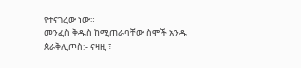የተናገረው ነው።
መንፈስ ቅዱስ ከሚጠራባቸው ስሞች አንዱ
ጰራቅሊጦስ:- ናዛዚ ፣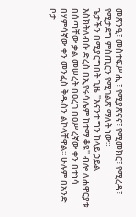መጽንዒ፣ መስተፍሥሒ ፣ የሚያጽናና፣ የሚመክር፣ የሚረዳ፣ የሚታደግ ምስጢርን የሚገልጽ ማለት ነው።
ጌታችን በሚያርግበት ጊዜ ''እናንተ ግን ከላይ ኃይል እስክትለብሱ ድረስ በኢየሩሳሌም ከተማ ቆዩ'' ብሎ ለሐዋርያቱ በሰጣቸው ቃል መሠረት በዐረገ በዐሥረኛው ቀን በተነሳ በሃምሳኛው ቀን መንፈስ ቅዱስን ልኮላቸዋል፡፡ ሁሉም በአንድ ቦታ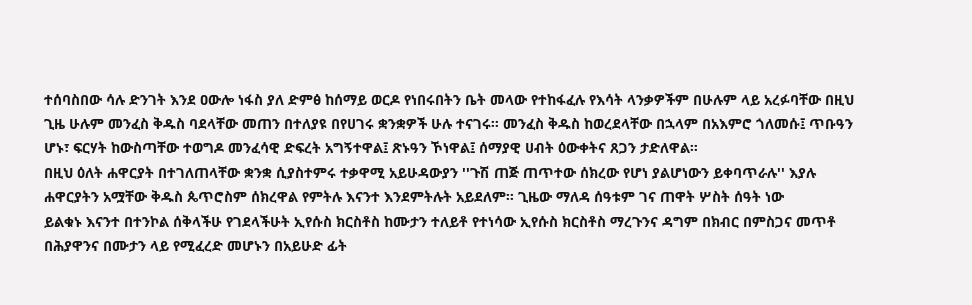ተሰባስበው ሳሉ ድንገት እንደ ዐውሎ ነፋስ ያለ ድምፅ ከሰማይ ወርዶ የነበሩበትን ቤት መላው የተከፋፈሉ የእሳት ላንቃዎችም በሁሉም ላይ አረፉባቸው በዚህ ጊዜ ሁሉም መንፈስ ቅዱስ ባደላቸው መጠን በተለያዩ በየሀገሩ ቋንቋዎች ሁሉ ተናገሩ፡፡ መንፈስ ቅዱስ ከወረደላቸው በኋላም በአእምሮ ጎለመሱ፤ ጥቡዓን ሆኑ፣ ፍርሃት ከውስጣቸው ተወግዶ መንፈሳዊ ድፍረት አግኝተዋል፤ ጽኑዓን ኾነዋል፤ ሰማያዊ ሀብት ዕውቀትና ጸጋን ታድለዋል።
በዚህ ዕለት ሐዋርያት በተገለጠላቸው ቋንቋ ሲያስተምሩ ተቃዋሚ አይሁዳውያን ''ጉሽ ጠጅ ጠጥተው ሰክረው የሆነ ያልሆነውን ይቀባጥራሉ'' እያሉ ሐዋርያትን አሟቸው ቅዱስ ጴጥሮስም ሰክረዋል የምትሉ እናንተ እንደምትሉት አይደለም፡፡ ጊዜው ማለዳ ሰዓቱም ገና ጠዋት ሦስት ሰዓት ነው
ይልቁኑ እናንተ በተንኮል ሰቅላችሁ የገደላችሁት ኢየሱስ ክርስቶስ ከሙታን ተለይቶ የተነሳው ኢየሱስ ክርስቶስ ማረጉንና ዳግም በክብር በምስጋና መጥቶ በሕያዋንና በሙታን ላይ የሚፈረድ መሆኑን በአይሁድ ፊት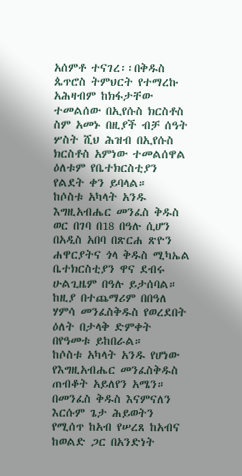አሰምቶ ተናገረ፡፡በቅዱስ ጴጥሮስ ትምህርት የተማረኩ አሕዛብም ከክፋታቸው ተመልሰው በኢየሱስ ክርስቶስ ስም አመኑ በዚያች ብቻ ሰዓት ሦስት ሺህ ሕዝብ በኢየሱስ ክርስቶስ አምነው ተመልሰዋል ዕለቱም የቤተክርስቲያን የልደት ቀን ይባላል።
ከሶስቱ አካላት አንዱ እግዚአብሔር መንፈስ ቅዱስ ወር በገባ በ18 በዓሉ ሲሆን በአዲስ አበባ በጽርሐ ጽዮን ሐዋርያትና ጎላ ቅዱስ ሚካኤል ቤተክርስቲያን ዋና ደብሩ ሁልጊዜም በዓሉ ይታሰባል። ከዚያ በተጨማሪም በበዓለ ሃምሳ መንፈስቅዱስ የወረደበት ዕለት በታላቅ ድምቀት በየዓመቱ ይከበራል።
ከሶስቱ አካላት አንዱ የሆነው የእግዚአብሔር መንፈስቅዱስ ጠብቆት አይለየን አሜን።
በመንፈስ ቅዱስ እናምናለን እርሱም ጌታ ሕይወትን የሚሰጥ ከአብ የሠረጸ ከአብና ከወልድ ጋር በአንድነት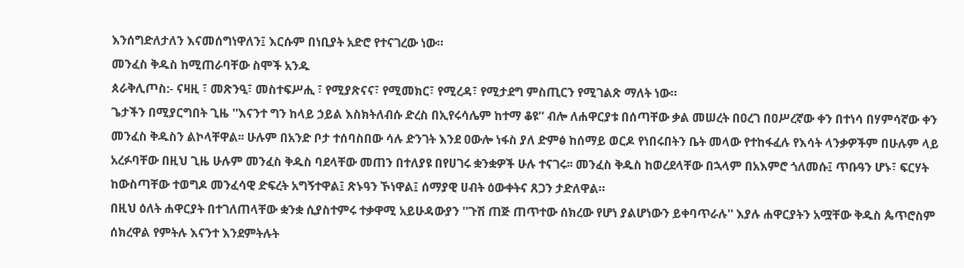እንሰግድለታለን እናመሰግነዋለን፤ እርሱም በነቢያት አድሮ የተናገረው ነው።
መንፈስ ቅዱስ ከሚጠራባቸው ስሞች አንዱ
ጰራቅሊጦስ:- ናዛዚ ፣ መጽንዒ፣ መስተፍሥሒ ፣ የሚያጽናና፣ የሚመክር፣ የሚረዳ፣ የሚታደግ ምስጢርን የሚገልጽ ማለት ነው።
ጌታችን በሚያርግበት ጊዜ ''እናንተ ግን ከላይ ኃይል እስክትለብሱ ድረስ በኢየሩሳሌም ከተማ ቆዩ'' ብሎ ለሐዋርያቱ በሰጣቸው ቃል መሠረት በዐረገ በዐሥረኛው ቀን በተነሳ በሃምሳኛው ቀን መንፈስ ቅዱስን ልኮላቸዋል፡፡ ሁሉም በአንድ ቦታ ተሰባስበው ሳሉ ድንገት እንደ ዐውሎ ነፋስ ያለ ድምፅ ከሰማይ ወርዶ የነበሩበትን ቤት መላው የተከፋፈሉ የእሳት ላንቃዎችም በሁሉም ላይ አረፉባቸው በዚህ ጊዜ ሁሉም መንፈስ ቅዱስ ባደላቸው መጠን በተለያዩ በየሀገሩ ቋንቋዎች ሁሉ ተናገሩ፡፡ መንፈስ ቅዱስ ከወረደላቸው በኋላም በአእምሮ ጎለመሱ፤ ጥቡዓን ሆኑ፣ ፍርሃት ከውስጣቸው ተወግዶ መንፈሳዊ ድፍረት አግኝተዋል፤ ጽኑዓን ኾነዋል፤ ሰማያዊ ሀብት ዕውቀትና ጸጋን ታድለዋል።
በዚህ ዕለት ሐዋርያት በተገለጠላቸው ቋንቋ ሲያስተምሩ ተቃዋሚ አይሁዳውያን ''ጉሽ ጠጅ ጠጥተው ሰክረው የሆነ ያልሆነውን ይቀባጥራሉ'' እያሉ ሐዋርያትን አሟቸው ቅዱስ ጴጥሮስም ሰክረዋል የምትሉ እናንተ እንደምትሉት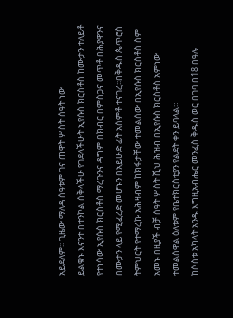አይደለም፡፡ ጊዜው ማለዳ ሰዓቱም ገና ጠዋት ሦስት ሰዓት ነው
ይልቁኑ እናንተ በተንኮል ሰቅላችሁ የገደላችሁት ኢየሱስ ክርስቶስ ከሙታን ተለይቶ የተነሳው ኢየሱስ ክርስቶስ ማረጉንና ዳግም በክብር በምስጋና መጥቶ በሕያዋንና በሙታን ላይ የሚፈረድ መሆኑን በአይሁድ ፊት አሰምቶ ተናገረ፡፡በቅዱስ ጴጥሮስ ትምህርት የተማረኩ አሕዛብም ከክፋታቸው ተመልሰው በኢየሱስ ክርስቶስ ስም አመኑ በዚያች ብቻ ሰዓት ሦስት ሺህ ሕዝብ በኢየሱስ ክርስቶስ አምነው ተመልሰዋል ዕለቱም የቤተክርስቲያን የልደት ቀን ይባላል።
ከሶስቱ አካላት አንዱ እግዚአብሔር መንፈስ ቅዱስ ወር በገባ በ18 በዓሉ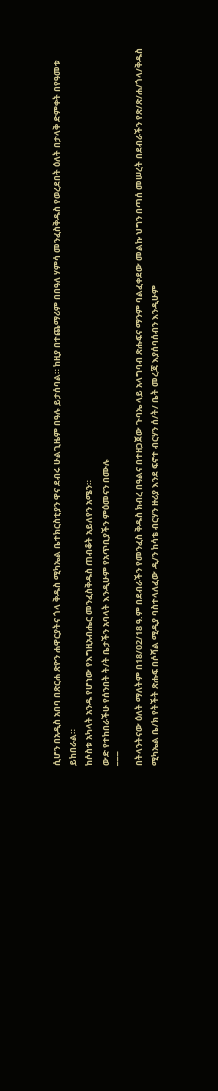ሲሆን በአዲስ አበባ በጽርሐ ጽዮን ሐዋርያትና ጎላ ቅዱስ ሚካኤል ቤተክርስቲያን ዋና ደብሩ ሁልጊዜም በዓሉ ይታሰባል። ከዚያ በተጨማሪም በበዓለ ሃምሳ መንፈስቅዱስ የወረደበት ዕለት በታላቅ ድምቀት በየዓመቱ ይከበራል።
ከሶስቱ አካላት አንዱ የሆነው የእግዚአብሔር መንፈስቅዱስ ጠብቆት አይለየን አሜን።
ውድ የተከበራችሁ የሰንበት ት/ት ቤታችን አባላት እንዲሁም የአጥቢያችን ምዕመናን በሙሉ
¯¯¯
በትላንትናው ዕለት ማለትም በ18/02/18 ዓ.ም በደብራችን የመንፈስ ቅዱስ ክብረ በዓልና በተዘጋጀው ጉባኤ ላይ አላግባብ ጽሑፍና ማንም ባልፈቀደው መልኩ ህግን በጣሰ መሠረት በደብራችን የጽ/ጽ/ሐ/ጎላ/ቅዱስ ሚካኤል ቤ/ክ የትችት ጽሑፍ በሶሻል ሚዲያ ባስተላለፈው ዲ/ን ከሳቴ ብርሃን ዙሪያ እንደ ፍኖተ ብርሃን ሰ/ት/ ቤት መረጃ እያሰባሰብን እንዲሁም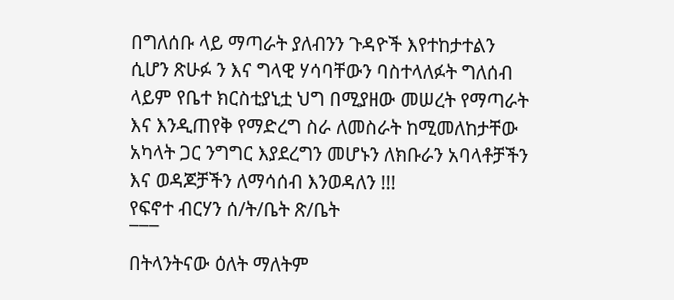በግለሰቡ ላይ ማጣራት ያለብንን ጉዳዮች እየተከታተልን ሲሆን ጽሁፉ ን እና ግላዊ ሃሳባቸውን ባስተላለፉት ግለሰብ ላይም የቤተ ክርስቲያኒቷ ህግ በሚያዘው መሠረት የማጣራት እና እንዲጠየቅ የማድረግ ስራ ለመስራት ከሚመለከታቸው አካላት ጋር ንግግር እያደረግን መሆኑን ለክቡራን አባላቶቻችን እና ወዳጆቻችን ለማሳሰብ እንወዳለን !!!
የፍኖተ ብርሃን ሰ/ት/ቤት ጽ/ቤት
¯¯¯
በትላንትናው ዕለት ማለትም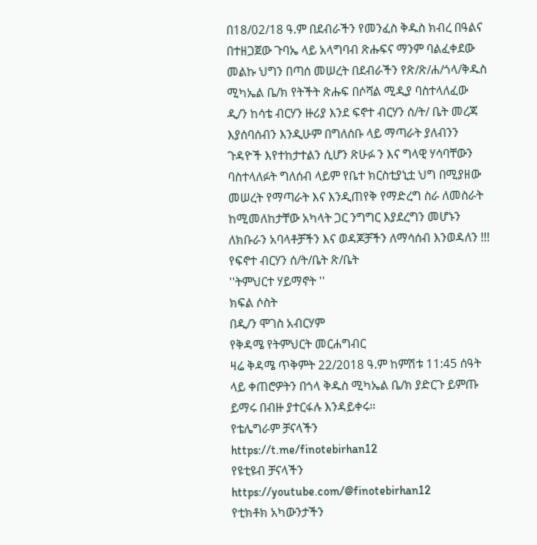በ18/02/18 ዓ.ም በደብራችን የመንፈስ ቅዱስ ክብረ በዓልና በተዘጋጀው ጉባኤ ላይ አላግባብ ጽሑፍና ማንም ባልፈቀደው መልኩ ህግን በጣሰ መሠረት በደብራችን የጽ/ጽ/ሐ/ጎላ/ቅዱስ ሚካኤል ቤ/ክ የትችት ጽሑፍ በሶሻል ሚዲያ ባስተላለፈው ዲ/ን ከሳቴ ብርሃን ዙሪያ እንደ ፍኖተ ብርሃን ሰ/ት/ ቤት መረጃ እያሰባሰብን እንዲሁም በግለሰቡ ላይ ማጣራት ያለብንን ጉዳዮች እየተከታተልን ሲሆን ጽሁፉ ን እና ግላዊ ሃሳባቸውን ባስተላለፉት ግለሰብ ላይም የቤተ ክርስቲያኒቷ ህግ በሚያዘው መሠረት የማጣራት እና እንዲጠየቅ የማድረግ ስራ ለመስራት ከሚመለከታቸው አካላት ጋር ንግግር እያደረግን መሆኑን ለክቡራን አባላቶቻችን እና ወዳጆቻችን ለማሳሰብ እንወዳለን !!!
የፍኖተ ብርሃን ሰ/ት/ቤት ጽ/ቤት
''ትምህርተ ሃይማኖት ''
ክፍል ሶስት
በዲ/ን ሞገስ አብርሃም
የቅዳሜ የትምህርት መርሐግብር
ዛሬ ቅዳሜ ጥቅምት 22/2018 ዓ.ም ከምሽቱ 11:45 ሰዓት ላይ ቀጠሮዎትን በጎላ ቅዱስ ሚካኤል ቤ/ክ ያድርጉ ይምጡ ይማሩ በብዙ ያተርፋሉ እንዳይቀሩ።
የቴሌግራም ቻናላችን
https://t.me/finotebirhan12
የዩቲዩብ ቻናላችን
https://youtube.com/@finotebirhan12
የቲክቶክ አካውንታችን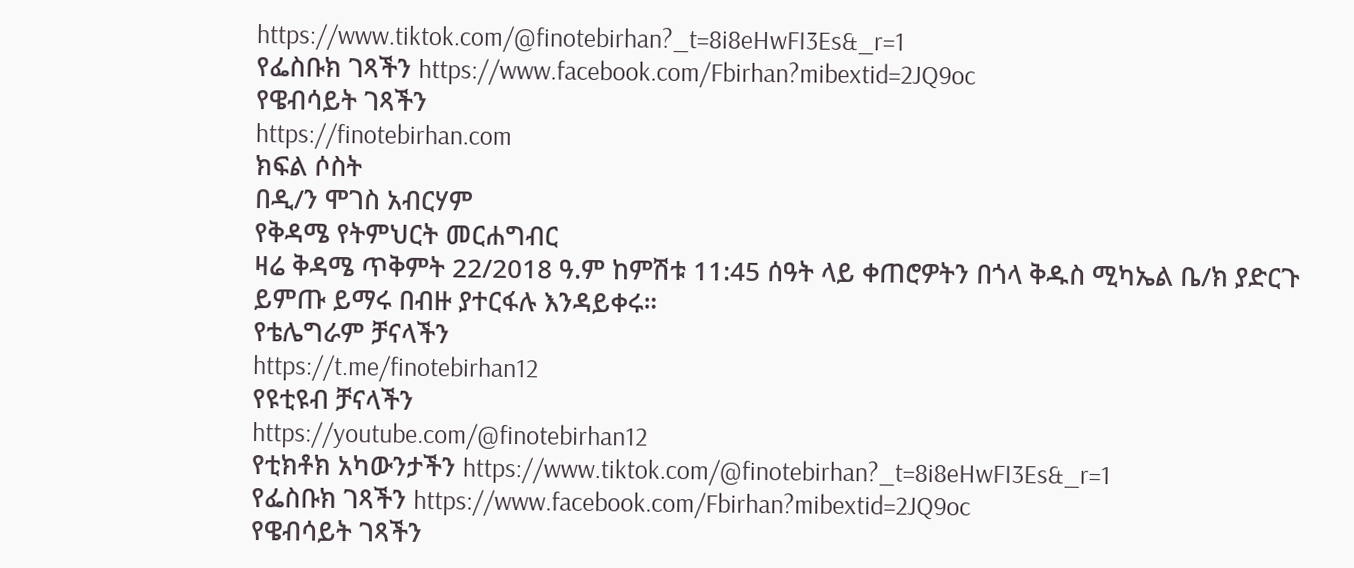https://www.tiktok.com/@finotebirhan?_t=8i8eHwFI3Es&_r=1
የፌስቡክ ገጻችን https://www.facebook.com/Fbirhan?mibextid=2JQ9oc
የዌብሳይት ገጻችን
https://finotebirhan.com
ክፍል ሶስት
በዲ/ን ሞገስ አብርሃም
የቅዳሜ የትምህርት መርሐግብር
ዛሬ ቅዳሜ ጥቅምት 22/2018 ዓ.ም ከምሽቱ 11:45 ሰዓት ላይ ቀጠሮዎትን በጎላ ቅዱስ ሚካኤል ቤ/ክ ያድርጉ ይምጡ ይማሩ በብዙ ያተርፋሉ እንዳይቀሩ።
የቴሌግራም ቻናላችን
https://t.me/finotebirhan12
የዩቲዩብ ቻናላችን
https://youtube.com/@finotebirhan12
የቲክቶክ አካውንታችን https://www.tiktok.com/@finotebirhan?_t=8i8eHwFI3Es&_r=1
የፌስቡክ ገጻችን https://www.facebook.com/Fbirhan?mibextid=2JQ9oc
የዌብሳይት ገጻችን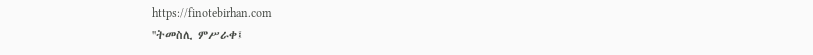https://finotebirhan.com
''ትመስሊ ምሥራቀ፤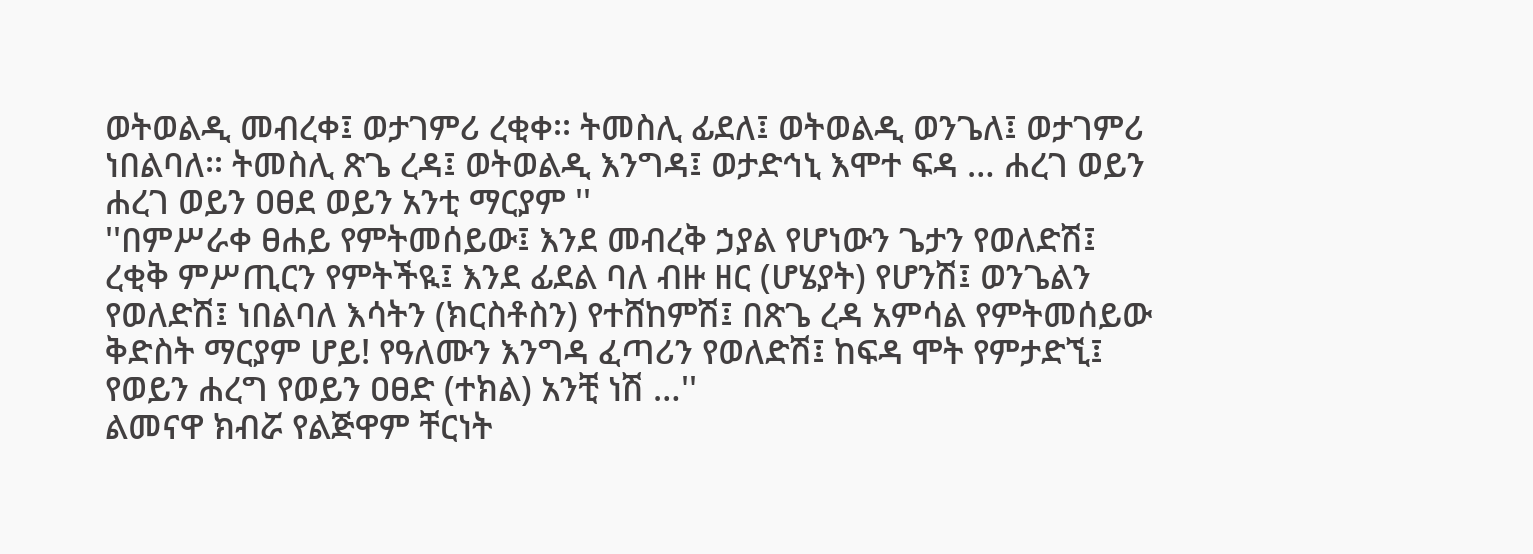ወትወልዲ መብረቀ፤ ወታገምሪ ረቂቀ፡፡ ትመስሊ ፊደለ፤ ወትወልዲ ወንጌለ፤ ወታገምሪ ነበልባለ፡፡ ትመስሊ ጽጌ ረዳ፤ ወትወልዲ እንግዳ፤ ወታድኅኒ እሞተ ፍዳ … ሐረገ ወይን ሐረገ ወይን ዐፀደ ወይን አንቲ ማርያም ''
''በምሥራቀ ፀሐይ የምትመሰይው፤ እንደ መብረቅ ኃያል የሆነውን ጌታን የወለድሽ፤ ረቂቅ ምሥጢርን የምትችዪ፤ እንደ ፊደል ባለ ብዙ ዘር (ሆሄያት) የሆንሽ፤ ወንጌልን የወለድሽ፤ ነበልባለ እሳትን (ክርስቶስን) የተሸከምሽ፤ በጽጌ ረዳ አምሳል የምትመሰይው ቅድስት ማርያም ሆይ! የዓለሙን እንግዳ ፈጣሪን የወለድሽ፤ ከፍዳ ሞት የምታድኚ፤ የወይን ሐረግ የወይን ዐፀድ (ተክል) አንቺ ነሽ …''
ልመናዋ ክብሯ የልጅዋም ቸርነት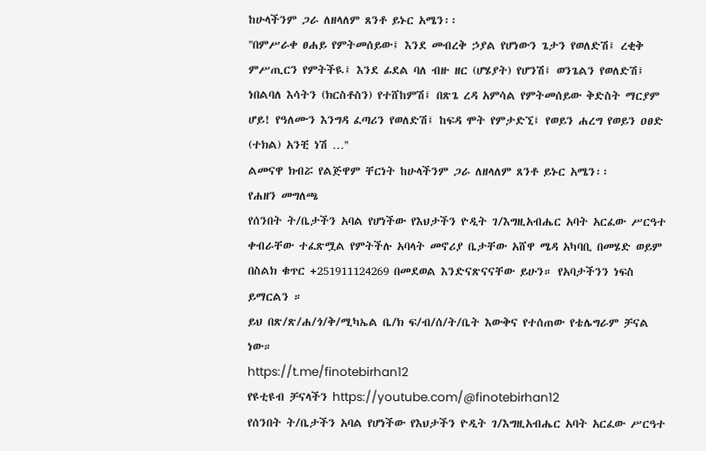ከሁላችንም ጋራ ለዘላለም ጸንቶ ይኑር አሜን፡፡
''በምሥራቀ ፀሐይ የምትመሰይው፤ እንደ መብረቅ ኃያል የሆነውን ጌታን የወለድሽ፤ ረቂቅ ምሥጢርን የምትችዪ፤ እንደ ፊደል ባለ ብዙ ዘር (ሆሄያት) የሆንሽ፤ ወንጌልን የወለድሽ፤ ነበልባለ እሳትን (ክርስቶስን) የተሸከምሽ፤ በጽጌ ረዳ አምሳል የምትመሰይው ቅድስት ማርያም ሆይ! የዓለሙን እንግዳ ፈጣሪን የወለድሽ፤ ከፍዳ ሞት የምታድኚ፤ የወይን ሐረግ የወይን ዐፀድ (ተክል) አንቺ ነሽ …''
ልመናዋ ክብሯ የልጅዋም ቸርነት ከሁላችንም ጋራ ለዘላለም ጸንቶ ይኑር አሜን፡፡
የሐዘን መግለጫ
የሰንበት ት/ቤታችን አባል የሆነችው የእህታችን ዮዲት ገ/እግዚአብሔር አባት አርፈው ሥርዓተ ቀብራቸው ተፈጽሟል የምትችሉ አባላት መኖሪያ ቤታቸው አሸዋ ሜዳ አካባቢ በመሄድ ወይም በስልክ ቁጥር +251911124269 በመደወል እንድናጽናናቸው ይሁን። የአባታችንን ነፍስ ይማርልን ።
ይህ በጽ/ጽ/ሐ/ጎ/ቅ/ሚካኤል ቤ/ክ ፍ/ብ/ሰ/ት/ቤት እውቅና የተሰጠው የቴሌግራም ቻናል ነው።
https://t.me/finotebirhan12
የዩቲዩብ ቻናላችን https://youtube.com/@finotebirhan12
የሰንበት ት/ቤታችን አባል የሆነችው የእህታችን ዮዲት ገ/እግዚአብሔር አባት አርፈው ሥርዓተ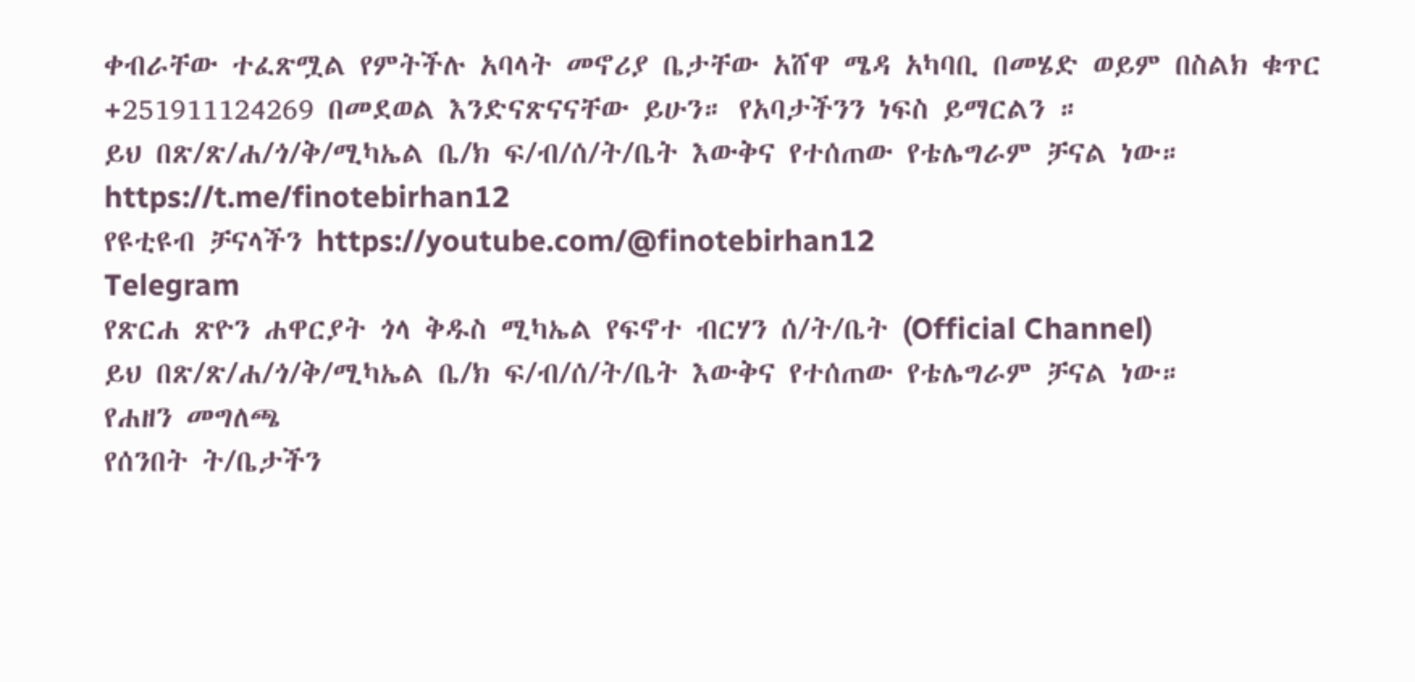ቀብራቸው ተፈጽሟል የምትችሉ አባላት መኖሪያ ቤታቸው አሸዋ ሜዳ አካባቢ በመሄድ ወይም በስልክ ቁጥር +251911124269 በመደወል እንድናጽናናቸው ይሁን። የአባታችንን ነፍስ ይማርልን ።
ይህ በጽ/ጽ/ሐ/ጎ/ቅ/ሚካኤል ቤ/ክ ፍ/ብ/ሰ/ት/ቤት እውቅና የተሰጠው የቴሌግራም ቻናል ነው።
https://t.me/finotebirhan12
የዩቲዩብ ቻናላችን https://youtube.com/@finotebirhan12
Telegram
የጽርሐ ጽዮን ሐዋርያት ጎላ ቅዱስ ሚካኤል የፍኖተ ብርሃን ሰ/ት/ቤት (Official Channel)
ይህ በጽ/ጽ/ሐ/ጎ/ቅ/ሚካኤል ቤ/ክ ፍ/ብ/ሰ/ት/ቤት እውቅና የተሰጠው የቴሌግራም ቻናል ነው።
የሐዘን መግለጫ
የሰንበት ት/ቤታችን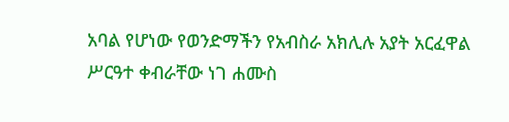አባል የሆነው የወንድማችን የአብስራ አክሊሉ አያት አርፈዋል ሥርዓተ ቀብራቸው ነገ ሐሙስ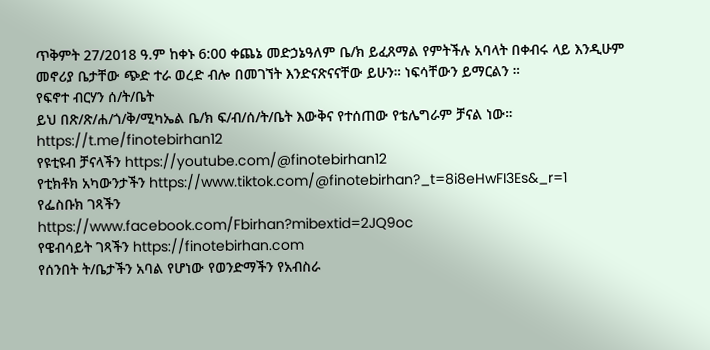ጥቅምት 27/2018 ዓ.ም ከቀኑ 6:00 ቀጨኔ መድኃኔዓለም ቤ/ክ ይፈጸማል የምትችሉ አባላት በቀብሩ ላይ እንዲሁም መኖሪያ ቤታቸው ጭድ ተራ ወረድ ብሎ በመገኘት እንድናጽናናቸው ይሁን። ነፍሳቸውን ይማርልን ።
የፍኖተ ብርሃን ሰ/ት/ቤት
ይህ በጽ/ጽ/ሐ/ጎ/ቅ/ሚካኤል ቤ/ክ ፍ/ብ/ሰ/ት/ቤት እውቅና የተሰጠው የቴሌግራም ቻናል ነው።
https://t.me/finotebirhan12
የዩቲዩብ ቻናላችን https://youtube.com/@finotebirhan12
የቲክቶክ አካውንታችን https://www.tiktok.com/@finotebirhan?_t=8i8eHwFI3Es&_r=1
የፌስቡክ ገጻችን
https://www.facebook.com/Fbirhan?mibextid=2JQ9oc
የዌብሳይት ገጻችን https://finotebirhan.com
የሰንበት ት/ቤታችን አባል የሆነው የወንድማችን የአብስራ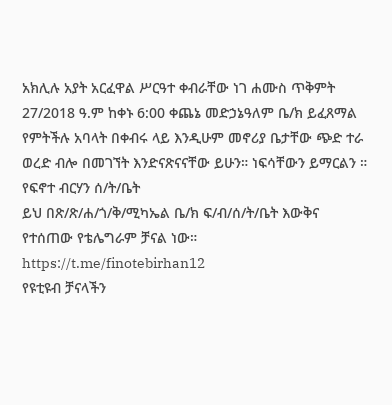አክሊሉ አያት አርፈዋል ሥርዓተ ቀብራቸው ነገ ሐሙስ ጥቅምት 27/2018 ዓ.ም ከቀኑ 6:00 ቀጨኔ መድኃኔዓለም ቤ/ክ ይፈጸማል የምትችሉ አባላት በቀብሩ ላይ እንዲሁም መኖሪያ ቤታቸው ጭድ ተራ ወረድ ብሎ በመገኘት እንድናጽናናቸው ይሁን። ነፍሳቸውን ይማርልን ።
የፍኖተ ብርሃን ሰ/ት/ቤት
ይህ በጽ/ጽ/ሐ/ጎ/ቅ/ሚካኤል ቤ/ክ ፍ/ብ/ሰ/ት/ቤት እውቅና የተሰጠው የቴሌግራም ቻናል ነው።
https://t.me/finotebirhan12
የዩቲዩብ ቻናላችን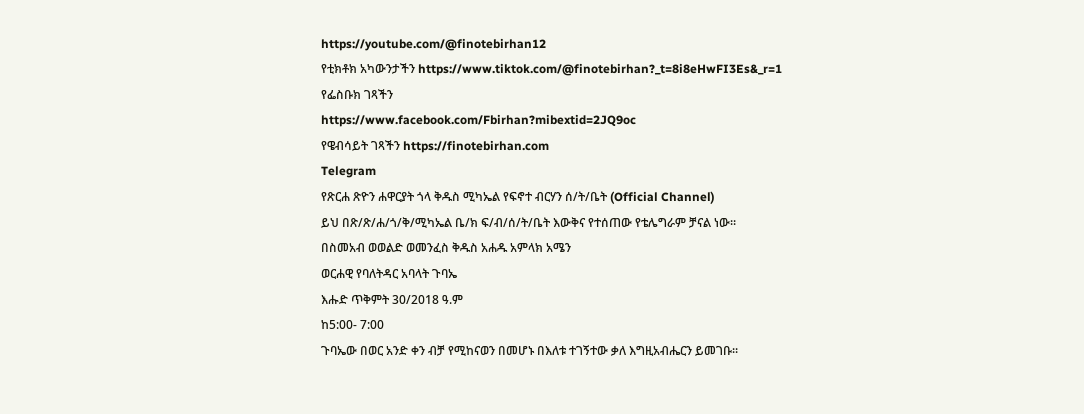https://youtube.com/@finotebirhan12
የቲክቶክ አካውንታችን https://www.tiktok.com/@finotebirhan?_t=8i8eHwFI3Es&_r=1
የፌስቡክ ገጻችን
https://www.facebook.com/Fbirhan?mibextid=2JQ9oc
የዌብሳይት ገጻችን https://finotebirhan.com
Telegram
የጽርሐ ጽዮን ሐዋርያት ጎላ ቅዱስ ሚካኤል የፍኖተ ብርሃን ሰ/ት/ቤት (Official Channel)
ይህ በጽ/ጽ/ሐ/ጎ/ቅ/ሚካኤል ቤ/ክ ፍ/ብ/ሰ/ት/ቤት እውቅና የተሰጠው የቴሌግራም ቻናል ነው።
በስመአብ ወወልድ ወመንፈስ ቅዱስ አሐዱ አምላክ አሜን
ወርሐዊ የባለትዳር አባላት ጉባኤ
እሑድ ጥቅምት 30/2018 ዓ.ም
ከ5:00- 7:00
ጉባኤው በወር አንድ ቀን ብቻ የሚከናወን በመሆኑ በእለቱ ተገኝተው ቃለ እግዚአብሔርን ይመገቡ።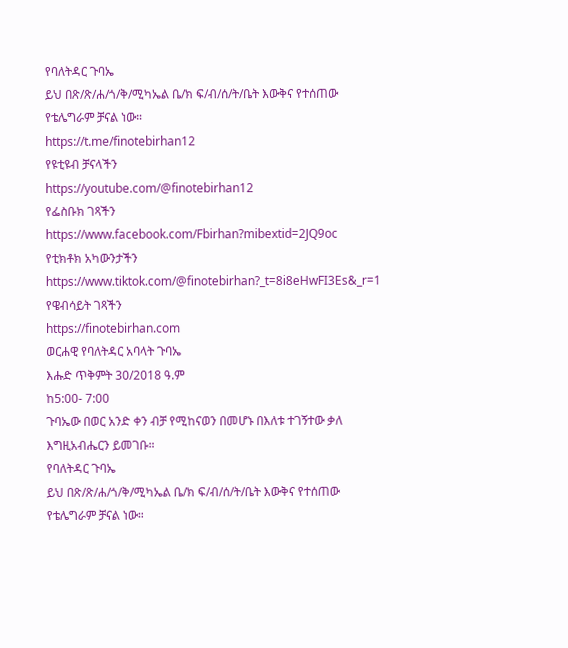የባለትዳር ጉባኤ
ይህ በጽ/ጽ/ሐ/ጎ/ቅ/ሚካኤል ቤ/ክ ፍ/ብ/ሰ/ት/ቤት እውቅና የተሰጠው የቴሌግራም ቻናል ነው።
https://t.me/finotebirhan12
የዩቲዩብ ቻናላችን
https://youtube.com/@finotebirhan12
የፌስቡክ ገጻችን https://www.facebook.com/Fbirhan?mibextid=2JQ9oc
የቲክቶክ አካውንታችን https://www.tiktok.com/@finotebirhan?_t=8i8eHwFI3Es&_r=1
የዌብሳይት ገጻችን
https://finotebirhan.com
ወርሐዊ የባለትዳር አባላት ጉባኤ
እሑድ ጥቅምት 30/2018 ዓ.ም
ከ5:00- 7:00
ጉባኤው በወር አንድ ቀን ብቻ የሚከናወን በመሆኑ በእለቱ ተገኝተው ቃለ እግዚአብሔርን ይመገቡ።
የባለትዳር ጉባኤ
ይህ በጽ/ጽ/ሐ/ጎ/ቅ/ሚካኤል ቤ/ክ ፍ/ብ/ሰ/ት/ቤት እውቅና የተሰጠው የቴሌግራም ቻናል ነው።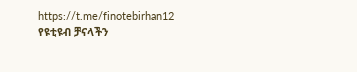https://t.me/finotebirhan12
የዩቲዩብ ቻናላችን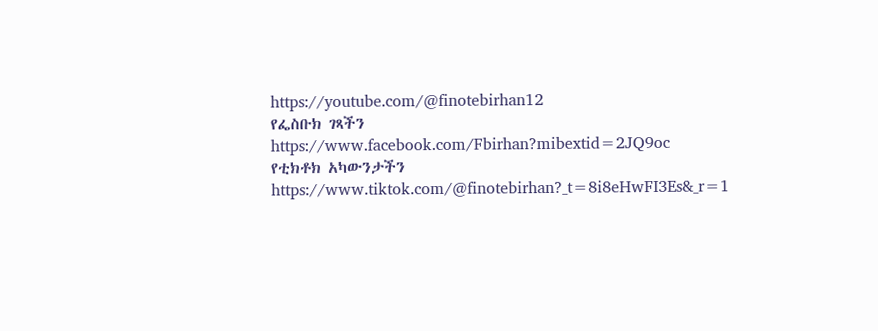https://youtube.com/@finotebirhan12
የፌስቡክ ገጻችን https://www.facebook.com/Fbirhan?mibextid=2JQ9oc
የቲክቶክ አካውንታችን https://www.tiktok.com/@finotebirhan?_t=8i8eHwFI3Es&_r=1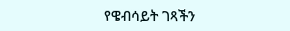የዌብሳይት ገጻችን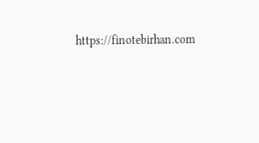https://finotebirhan.com